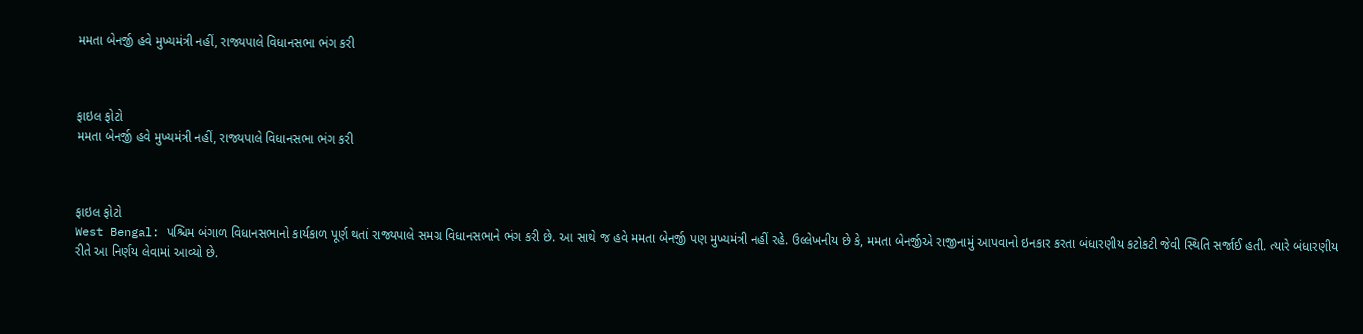મમતા બેનર્જી હવે મુખ્યમંત્રી નહીં, રાજ્યપાલે વિધાનસભા ભંગ કરી



ફાઇલ ફોટો
મમતા બેનર્જી હવે મુખ્યમંત્રી નહીં, રાજ્યપાલે વિધાનસભા ભંગ કરી



ફાઇલ ફોટો
West Bengal: પશ્ચિમ બંગાળ વિધાનસભાનો કાર્યકાળ પૂર્ણ થતાં રાજ્યપાલે સમગ્ર વિધાનસભાને ભંગ કરી છે. આ સાથે જ હવે મમતા બેનર્જી પણ મુખ્યમંત્રી નહીં રહે. ઉલ્લેખનીય છે કે, મમતા બેનર્જીએ રાજીનામું આપવાનો ઇનકાર કરતા બંધારણીય કટોકટી જેવી સ્થિતિ સર્જાઈ હતી. ત્યારે બંધારણીય રીતે આ નિર્ણય લેવામાં આવ્યો છે.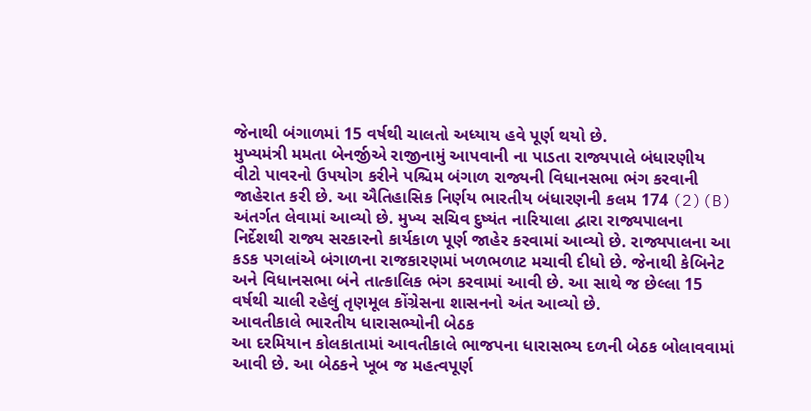જેનાથી બંગાળમાં 15 વર્ષથી ચાલતો અધ્યાય હવે પૂર્ણ થયો છે.
મુખ્યમંત્રી મમતા બેનર્જીએ રાજીનામું આપવાની ના પાડતા રાજ્યપાલે બંધારણીય વીટો પાવરનો ઉપયોગ કરીને પશ્ચિમ બંગાળ રાજ્યની વિધાનસભા ભંગ કરવાની જાહેરાત કરી છે. આ ઐતિહાસિક નિર્ણય ભારતીય બંધારણની કલમ 174 (2)(B) અંતર્ગત લેવામાં આવ્યો છે. મુખ્ય સચિવ દુષ્યંત નારિયાલા દ્વારા રાજ્યપાલના નિર્દેશથી રાજ્ય સરકારનો કાર્યકાળ પૂર્ણ જાહેર કરવામાં આવ્યો છે. રાજ્યપાલના આ કડક પગલાંએ બંગાળના રાજકારણમાં ખળભળાટ મચાવી દીધો છે. જેનાથી કેબિનેટ અને વિધાનસભા બંને તાત્કાલિક ભંગ કરવામાં આવી છે. આ સાથે જ છેલ્લા 15 વર્ષથી ચાલી રહેલું તૃણમૂલ કોંગ્રેસના શાસનનો અંત આવ્યો છે.
આવતીકાલે ભારતીય ધારાસભ્યોની બેઠક
આ દરમિયાન કોલકાતામાં આવતીકાલે ભાજપના ધારાસભ્ય દળની બેઠક બોલાવવામાં આવી છે. આ બેઠકને ખૂબ જ મહત્વપૂર્ણ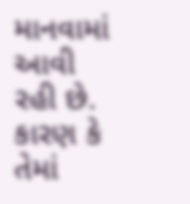માનવામાં આવી રહી છે. કારણ કે તેમાં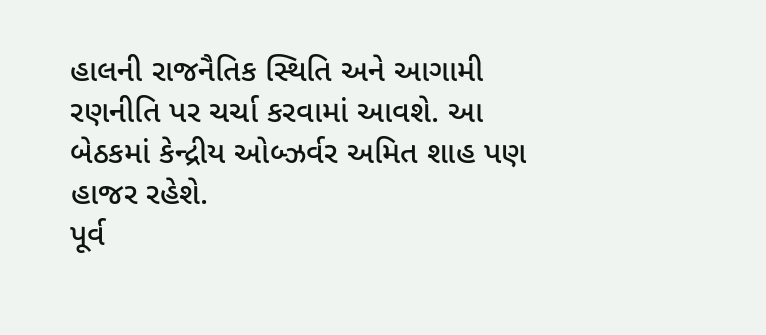હાલની રાજનૈતિક સ્થિતિ અને આગામી રણનીતિ પર ચર્ચા કરવામાં આવશે. આ બેઠકમાં કેન્દ્રીય ઓબ્ઝર્વર અમિત શાહ પણ હાજર રહેશે.
પૂર્વ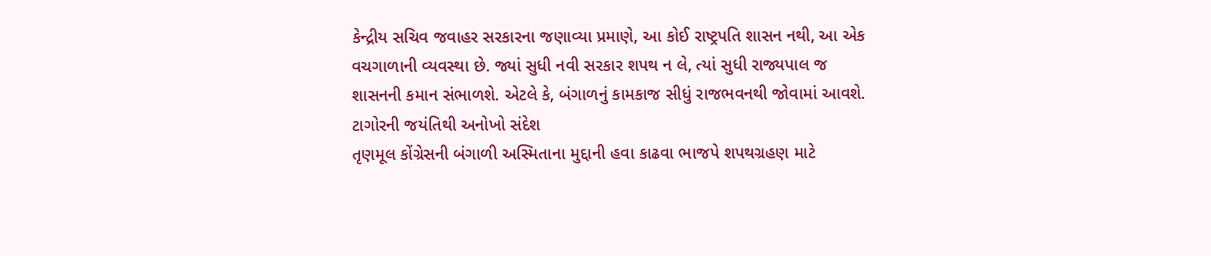કેન્દ્રીય સચિવ જવાહર સરકારના જણાવ્યા પ્રમાણે, આ કોઈ રાષ્ટ્રપતિ શાસન નથી, આ એક વચગાળાની વ્યવસ્થા છે. જ્યાં સુધી નવી સરકાર શપથ ન લે, ત્યાં સુધી રાજ્યપાલ જ શાસનની કમાન સંભાળશે. એટલે કે, બંગાળનું કામકાજ સીધું રાજભવનથી જોવામાં આવશે.
ટાગોરની જયંતિથી અનોખો સંદેશ
તૃણમૂલ કોંગ્રેસની બંગાળી અસ્મિતાના મુદ્દાની હવા કાઢવા ભાજપે શપથગ્રહણ માટે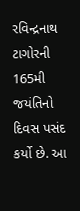રવિન્દ્રનાથ ટાગોરની 165મી જયંતિનો દિવસ પસંદ કર્યો છે. આ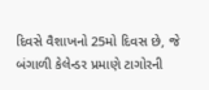દિવસે વૈશાખનો 25મો દિવસ છે, જે બંગાળી કેલેન્ડર પ્રમાણે ટાગોરની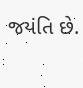જયંતિ છે.